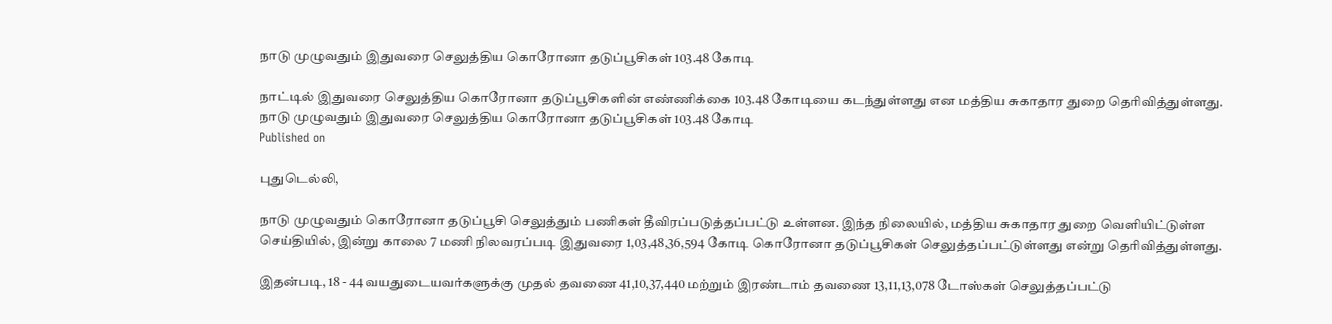நாடு முழுவதும் இதுவரை செலுத்திய கொரோனா தடுப்பூசிகள் 103.48 கோடி

நாட்டில் இதுவரை செலுத்திய கொரோனா தடுப்பூசிகளின் எண்ணிக்கை 103.48 கோடியை கடந்துள்ளது என மத்திய சுகாதார துறை தெரிவித்துள்ளது.
நாடு முழுவதும் இதுவரை செலுத்திய கொரோனா தடுப்பூசிகள் 103.48 கோடி
Published on

புதுடெல்லி,

நாடு முழுவதும் கொரோனா தடுப்பூசி செலுத்தும் பணிகள் தீவிரப்படுத்தப்பட்டு உள்ளன. இந்த நிலையில், மத்திய சுகாதார துறை வெளியிட்டுள்ள செய்தியில், இன்று காலை 7 மணி நிலவரப்படி இதுவரை 1,03,48,36,594 கோடி கொரோனா தடுப்பூசிகள் செலுத்தப்பட்டுள்ளது என்று தெரிவித்துள்ளது.

இதன்படி, 18 - 44 வயதுடையவர்களுக்கு முதல் தவணை 41,10,37,440 மற்றும் இரண்டாம் தவணை 13,11,13,078 டோஸ்கள் செலுத்தப்பட்டு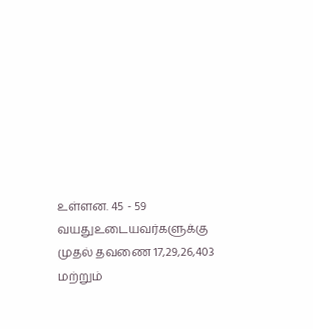உள்ளன. 45 - 59 வயதுஉடையவர்களுக்கு முதல் தவணை 17,29,26,403 மற்றும்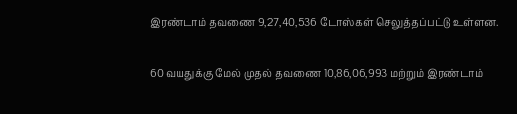இரண்டாம் தவணை 9,27,40,536 டோஸ்கள் செலுத்தப்பட்டு உள்ளன.

60 வயதுக்கு மேல் முதல் தவணை 10,86,06,993 மற்றும் இரண்டாம்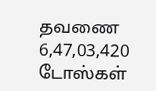தவணை 6,47,03,420 டோஸ்கள்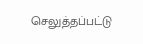செலுத்தப்பட்டு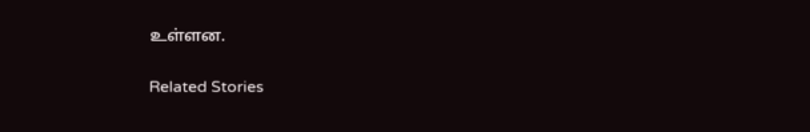உள்ளன.

Related Stories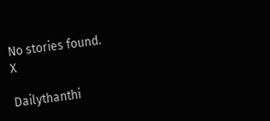No stories found.
X

Dailythanthi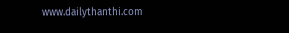www.dailythanthi.com